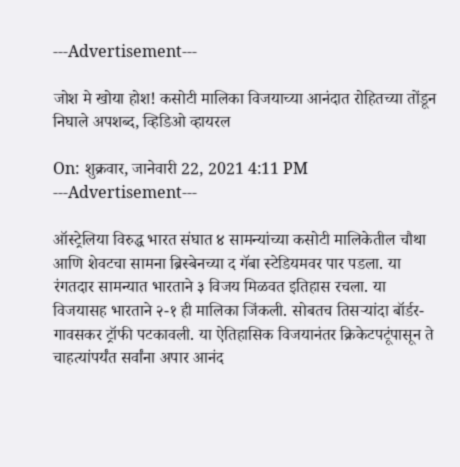---Advertisement---

जोश मे खोया होश! कसोटी मालिका विजयाच्या आनंदात रोहितच्या तोंडून निघाले अपशब्द, व्हिडिओ व्हायरल

On: शुक्रवार, जानेवारी 22, 2021 4:11 PM
---Advertisement---

ऑस्ट्रेलिया विरुद्ध भारत संघात ४ सामन्यांच्या कसोटी मालिकेतील चौथा आणि शेवटचा सामना ब्रिस्बेनच्या द गॅबा स्टेडियमवर पार पडला. या रंगतदार सामन्यात भारताने ३ विजय मिळवत इतिहास रचला. या विजयासह भारताने २-१ ही मालिका जिंकली. सोबतच तिसऱ्यांदा बॉर्डर- गावसकर ट्रॉफी पटकावली. या ऐतिहासिक विजयानंतर क्रिकेटपटूंपासून ते चाहत्यांपर्यंत सर्वांना अपार आनंद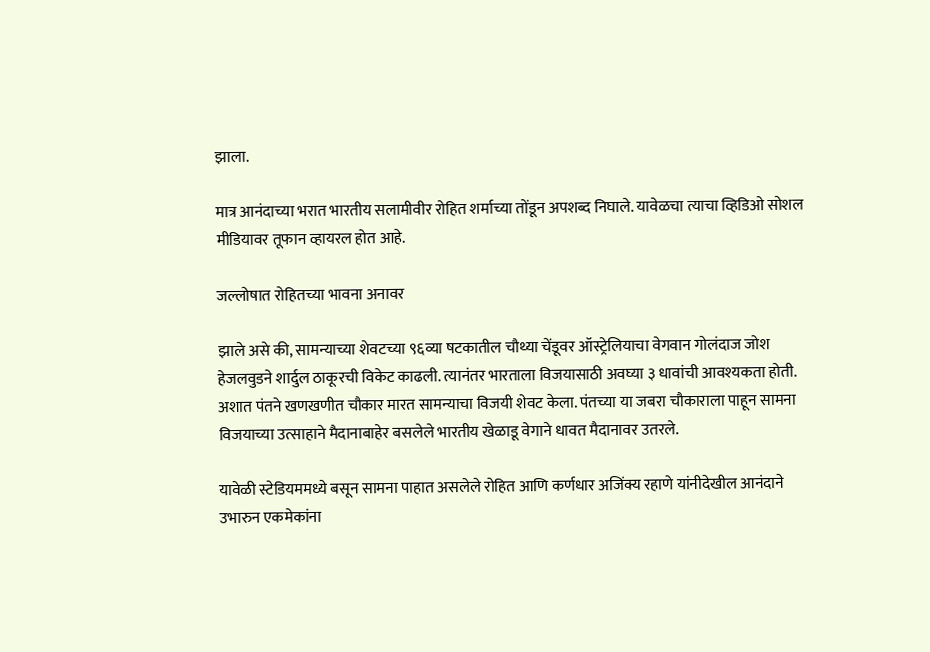झाला.

मात्र आनंदाच्या भरात भारतीय सलामीवीर रोहित शर्माच्या तोंडून अपशब्द निघाले. यावेळचा त्याचा व्हिडिओ सोशल मीडियावर तूफान व्हायरल होत आहे.

जल्लोषात रोहितच्या भावना अनावर

झाले असे की, सामन्याच्या शेवटच्या ९६व्या षटकातील चौथ्या चेंडूवर ऑस्ट्रेलियाचा वेगवान गोलंदाज जोश हेजलवुडने शार्दुल ठाकूरची विकेट काढली. त्यानंतर भारताला विजयासाठी अवघ्या ३ धावांची आवश्यकता होती. अशात पंतने खणखणीत चौकार मारत सामन्याचा विजयी शेवट केला. पंतच्या या जबरा चौकाराला पाहून सामना विजयाच्या उत्साहाने मैदानाबाहेर बसलेले भारतीय खेळाडू वेगाने धावत मैदानावर उतरले.

यावेळी स्टेडियममध्ये बसून सामना पाहात असलेले रोहित आणि कर्णधार अजिंक्य रहाणे यांनीदेखील आनंदाने उभारुन एकमेकांना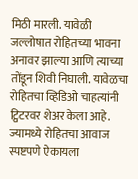मिठी मारली. यावेळी जल्लोषात रोहितच्या भावना अनावर झाल्या आणि त्याच्या तोंडून शिवी निघाली. यावेळचा रोहितचा व्हिडिओ चाहत्यांनी ट्विटरवर शेअर केला आहे. ज्यामध्ये रोहितचा आवाज स्पष्टपणे ऐकायला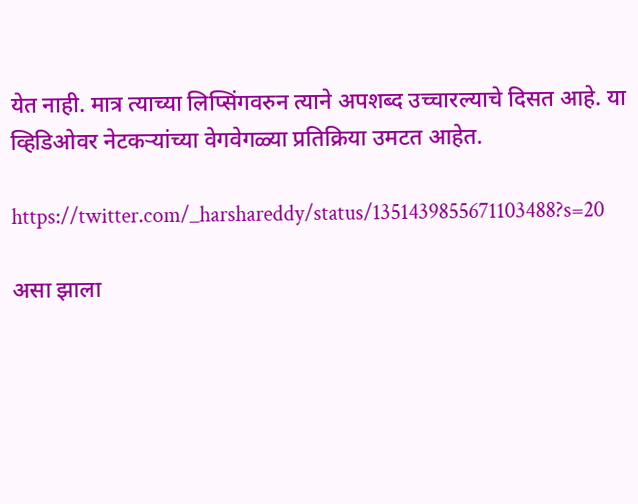येत नाही. मात्र त्याच्या लिप्सिंगवरुन त्याने अपशब्द उच्चारल्याचे दिसत आहे. या व्हिडिओवर नेटकऱ्यांच्या वेगवेगळ्या प्रतिक्रिया उमटत आहेत.

https://twitter.com/_harshareddy/status/1351439855671103488?s=20

असा झाला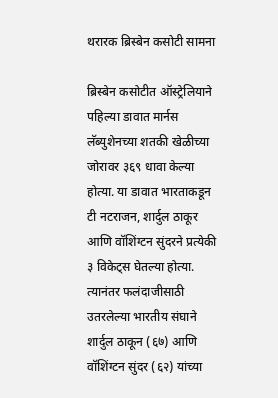थरारक ब्रिस्बेन कसोटी सामना

ब्रिस्बेन कसोटीत ऑस्ट्रेलियाने पहिल्या डावात मार्नस लॅब्युशेनच्या शतकी खेळीच्या जोरावर ३६९ धावा केल्या होत्या. या डावात भारताकडून टी नटराजन, शार्दुल ठाकूर आणि वॉशिंग्टन सुंदरने प्रत्येकी ३ विकेट्स घेतल्या होत्या. त्यानंतर फलंदाजीसाठी उतरलेल्या भारतीय संघाने शार्दुल ठाकून (६७) आणि वॉशिंग्टन सुंदर (६२) यांच्या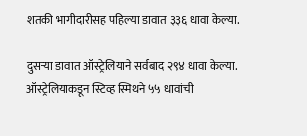शतकी भागीदारीसह पहिल्या डावात ३३६ धावा केल्या.

दुसऱ्या डावात ऑस्ट्रेलियाने सर्वबाद २९४ धावा केल्या. ऑस्ट्रेलियाकडून स्टिव्ह स्मिथने ५५ धावांची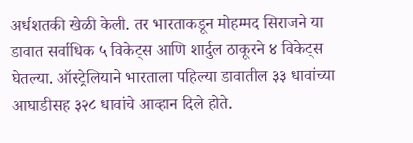अर्धशतकी खेळी केली. तर भारताकडून मोहम्मद सिराजने या डावात सर्वाधिक ५ विकेट्स आणि शार्दुल ठाकूरने ४ विकेट्स घेतल्या. ऑस्ट्रेलियाने भारताला पहिल्या डावातील ३३ धावांच्या आघाडीसह ३२८ धावांचे आव्हान दिले होते.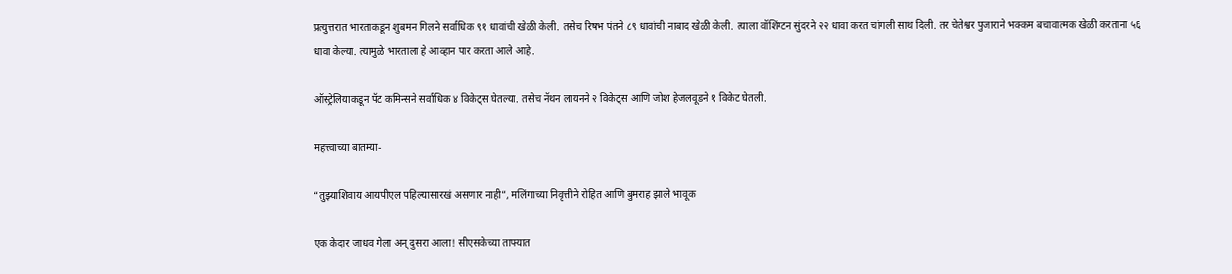प्रत्युत्तरात भारताकडून शुबमन गिलने सर्वाधिक ९१ धावांची खेळी केली. तसेच रिषभ पंतने ८९ धावांची नाबाद खेळी केली. त्याला वॉशिंग्टन सुंदरने २२ धावा करत चांगली साथ दिली. तर चेतेश्वर पुजाराने भक्कम बचावात्मक खेळी करताना ५६ धावा केल्या. त्यामुळे भारताला हे आव्हान पार करता आले आहे.

ऑस्ट्रेलियाकडून पॅट कमिन्सने सर्वाधिक ४ विकेट्स घेतल्या. तसेच नॅथन लायनने २ विकेट्स आणि जोश हेजलवूडने १ विकेट घेतली.

महत्त्वाच्या बातम्या-

“तुझ्याशिवाय आयपीएल पहिल्यासारखं असणार नाही”, मलिंगाच्या निवृत्तीने रोहित आणि बुमराह झाले भावूक

एक केदार जाधव गेला अन् दुसरा आला! सीएसकेच्या ताफ्यात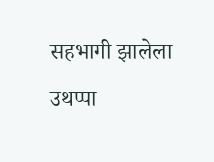सहभागी झालेला उथप्पा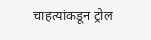चाहत्यांकडून ट्रोल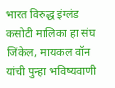भारत विरुद्ध इंग्लंड कसोटी मालिका हा संघ जिंकेल, मायकल वॉन यांची पुन्हा भविष्यवाणी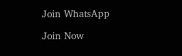Join WhatsApp

Join Now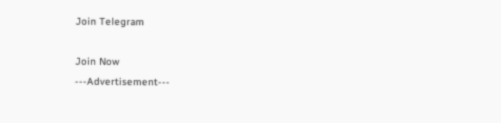Join Telegram

Join Now
---Advertisement---